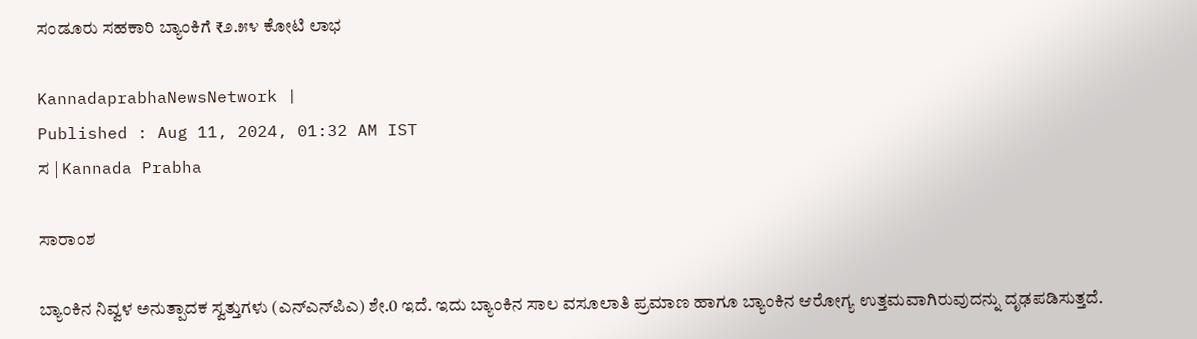ಸಂಡೂರು ಸಹಕಾರಿ ಬ್ಯಾಂಕಿಗೆ ₹೨.೫೪ ಕೋಟಿ ಲಾಭ

KannadaprabhaNewsNetwork |
Published : Aug 11, 2024, 01:32 AM IST
ಸ | Kannada Prabha

ಸಾರಾಂಶ

ಬ್ಯಾಂಕಿನ ನಿವ್ವಳ ಅನುತ್ಪಾದಕ ಸ್ವತ್ತುಗಳು (ಎನ್‌ಎನ್‌ಪಿಎ) ಶೇ.0 ಇದೆ. ಇದು ಬ್ಯಾಂಕಿನ ಸಾಲ ವಸೂಲಾತಿ ಪ್ರಮಾಣ ಹಾಗೂ ಬ್ಯಾಂಕಿನ ಆರೋಗ್ಯ ಉತ್ತಮವಾಗಿರುವುದನ್ನು ದೃಢಪಡಿಸುತ್ತದೆ.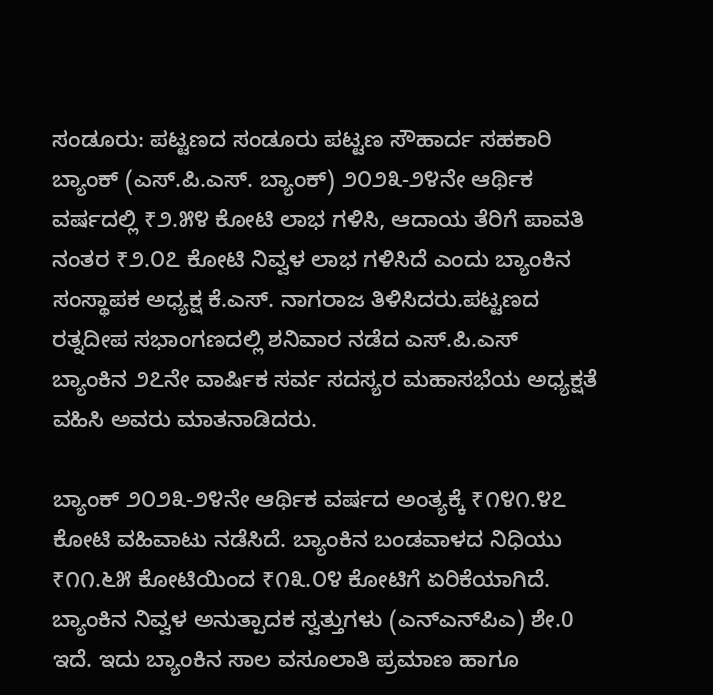ಸಂಡೂರು: ಪಟ್ಟಣದ ಸಂಡೂರು ಪಟ್ಟಣ ಸೌಹಾರ್ದ ಸಹಕಾರಿ ಬ್ಯಾಂಕ್ (ಎಸ್.ಪಿ.ಎಸ್. ಬ್ಯಾಂಕ್) ೨೦೨೩-೨೪ನೇ ಆರ್ಥಿಕ ವರ್ಷದಲ್ಲಿ ₹೨.೫೪ ಕೋಟಿ ಲಾಭ ಗಳಿಸಿ, ಆದಾಯ ತೆರಿಗೆ ಪಾವತಿ ನಂತರ ₹೨.೦೭ ಕೋಟಿ ನಿವ್ವಳ ಲಾಭ ಗಳಿಸಿದೆ ಎಂದು ಬ್ಯಾಂಕಿನ ಸಂಸ್ಥಾಪಕ ಅಧ್ಯಕ್ಷ ಕೆ.ಎಸ್. ನಾಗರಾಜ ತಿಳಿಸಿದರು.ಪಟ್ಟಣದ ರತ್ನದೀಪ ಸಭಾಂಗಣದಲ್ಲಿ ಶನಿವಾರ ನಡೆದ ಎಸ್.ಪಿ.ಎಸ್ ಬ್ಯಾಂಕಿನ ೨೭ನೇ ವಾರ್ಷಿಕ ಸರ್ವ ಸದಸ್ಯರ ಮಹಾಸಭೆಯ ಅಧ್ಯಕ್ಷತೆ ವಹಿಸಿ ಅವರು ಮಾತನಾಡಿದರು.

ಬ್ಯಾಂಕ್ ೨೦೨೩-೨೪ನೇ ಆರ್ಥಿಕ ವರ್ಷದ ಅಂತ್ಯಕ್ಕೆ ₹೧೪೧.೪೭ ಕೋಟಿ ವಹಿವಾಟು ನಡೆಸಿದೆ. ಬ್ಯಾಂಕಿನ ಬಂಡವಾಳದ ನಿಧಿಯು ₹೧೧.೬೫ ಕೋಟಿಯಿಂದ ₹೧೩.೦೪ ಕೋಟಿಗೆ ಏರಿಕೆಯಾಗಿದೆ. ಬ್ಯಾಂಕಿನ ನಿವ್ವಳ ಅನುತ್ಪಾದಕ ಸ್ವತ್ತುಗಳು (ಎನ್‌ಎನ್‌ಪಿಎ) ಶೇ.0 ಇದೆ. ಇದು ಬ್ಯಾಂಕಿನ ಸಾಲ ವಸೂಲಾತಿ ಪ್ರಮಾಣ ಹಾಗೂ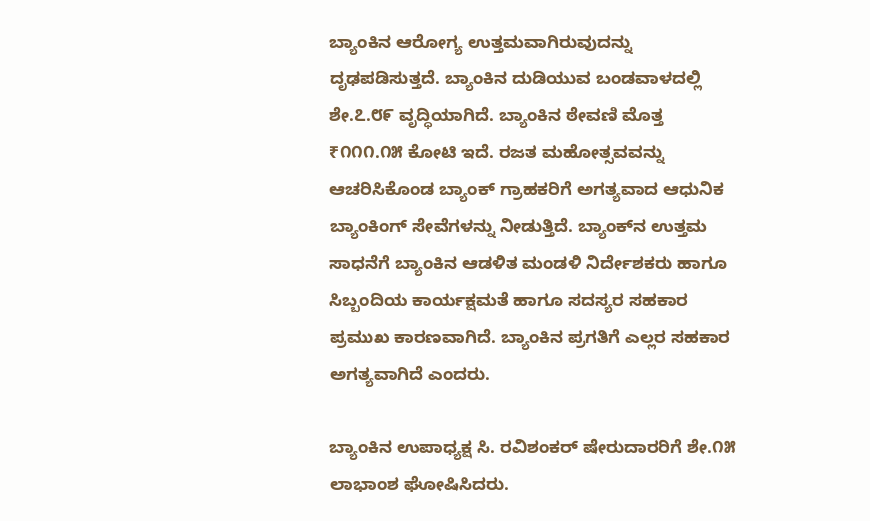ಬ್ಯಾಂಕಿನ ಆರೋಗ್ಯ ಉತ್ತಮವಾಗಿರುವುದನ್ನು ದೃಢಪಡಿಸುತ್ತದೆ. ಬ್ಯಾಂಕಿನ ದುಡಿಯುವ ಬಂಡವಾಳದಲ್ಲಿ ಶೇ.೭.೮೯ ವೃದ್ಧಿಯಾಗಿದೆ. ಬ್ಯಾಂಕಿನ ಠೇವಣಿ ಮೊತ್ತ ₹೧೧೧.೧೫ ಕೋಟಿ ಇದೆ. ರಜತ ಮಹೋತ್ಸವವನ್ನು ಆಚರಿಸಿಕೊಂಡ ಬ್ಯಾಂಕ್ ಗ್ರಾಹಕರಿಗೆ ಅಗತ್ಯವಾದ ಆಧುನಿಕ ಬ್ಯಾಂಕಿಂಗ್ ಸೇವೆಗಳನ್ನು ನೀಡುತ್ತಿದೆ. ಬ್ಯಾಂಕ್‌ನ ಉತ್ತಮ ಸಾಧನೆಗೆ ಬ್ಯಾಂಕಿನ ಆಡಳಿತ ಮಂಡಳಿ ನಿರ್ದೇಶಕರು ಹಾಗೂ ಸಿಬ್ಬಂದಿಯ ಕಾರ್ಯಕ್ಷಮತೆ ಹಾಗೂ ಸದಸ್ಯರ ಸಹಕಾರ ಪ್ರಮುಖ ಕಾರಣವಾಗಿದೆ. ಬ್ಯಾಂಕಿನ ಪ್ರಗತಿಗೆ ಎಲ್ಲರ ಸಹಕಾರ ಅಗತ್ಯವಾಗಿದೆ ಎಂದರು.

ಬ್ಯಾಂಕಿನ ಉಪಾಧ್ಯಕ್ಷ ಸಿ. ರವಿಶಂಕರ್ ಷೇರುದಾರರಿಗೆ ಶೇ.೧೫ ಲಾಭಾಂಶ ಘೋಷಿಸಿದರು.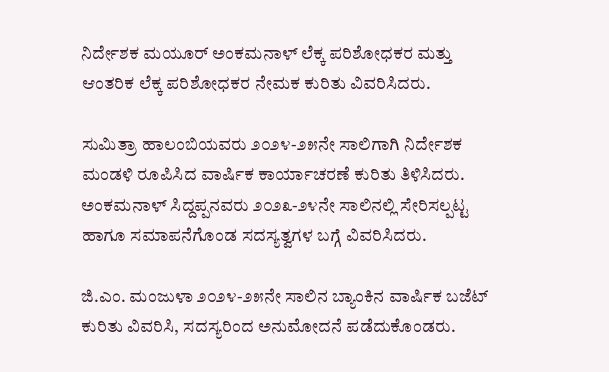ನಿರ್ದೇಶಕ ಮಯೂರ್ ಅಂಕಮನಾಳ್ ಲೆಕ್ಕ ಪರಿಶೋಧಕರ ಮತ್ತು ಆಂತರಿಕ ಲೆಕ್ಕ ಪರಿಶೋಧಕರ ನೇಮಕ ಕುರಿತು ವಿವರಿಸಿದರು.

ಸುಮಿತ್ರಾ ಹಾಲಂಬಿಯವರು ೨೦೨೪-೨೫ನೇ ಸಾಲಿಗಾಗಿ ನಿರ್ದೇಶಕ ಮಂಡಳಿ ರೂಪಿಸಿದ ವಾರ್ಷಿಕ ಕಾರ್ಯಾಚರಣೆ ಕುರಿತು ತಿಳಿಸಿದರು. ಅಂಕಮನಾಳ್ ಸಿದ್ದಪ್ಪನವರು ೨೦೨೩-೨೪ನೇ ಸಾಲಿನಲ್ಲಿ ಸೇರಿಸಲ್ಪಟ್ಟ ಹಾಗೂ ಸಮಾಪನೆಗೊಂಡ ಸದಸ್ಯತ್ವಗಳ ಬಗ್ಗೆ ವಿವರಿಸಿದರು.

ಜಿ.ಎಂ. ಮಂಜುಳಾ ೨೦೨೪-೨೫ನೇ ಸಾಲಿನ ಬ್ಯಾಂಕಿನ ವಾರ್ಷಿಕ ಬಜೆಟ್ ಕುರಿತು ವಿವರಿಸಿ, ಸದಸ್ಯರಿಂದ ಅನುಮೋದನೆ ಪಡೆದುಕೊಂಡರು.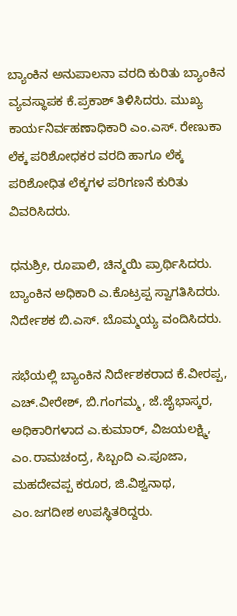ಬ್ಯಾಂಕಿನ ಅನುಪಾಲನಾ ವರದಿ ಕುರಿತು ಬ್ಯಾಂಕಿನ ವ್ಯವಸ್ಥಾಪಕ ಕೆ.ಪ್ರಕಾಶ್ ತಿಳಿಸಿದರು. ಮುಖ್ಯ ಕಾರ್ಯನಿರ್ವಹಣಾಧಿಕಾರಿ ಎಂ.ಎಸ್. ರೇಣುಕಾ ಲೆಕ್ಕ ಪರಿಶೋಧಕರ ವರದಿ ಹಾಗೂ ಲೆಕ್ಕ ಪರಿಶೋಧಿತ ಲೆಕ್ಕಗಳ ಪರಿಗಣನೆ ಕುರಿತು ವಿವರಿಸಿದರು.

ಧನುಶ್ರೀ, ರೂಪಾಲಿ, ಚಿನ್ಮಯಿ ಪ್ರಾರ್ಥಿಸಿದರು. ಬ್ಯಾಂಕಿನ ಅಧಿಕಾರಿ ಎ.ಕೊಟ್ರಪ್ಪ ಸ್ವಾಗತಿಸಿದರು. ನಿರ್ದೇಶಕ ಬಿ.ಎಸ್. ಬೊಮ್ಮಯ್ಯ ವಂದಿಸಿದರು.

ಸಭೆಯಲ್ಲಿ ಬ್ಯಾಂಕಿನ ನಿರ್ದೇಶಕರಾದ ಕೆ.ವೀರಪ್ಪ, ಎಚ್.ವೀರೇಶ್, ಬಿ.ಗಂಗಮ್ಮ, ಜೆ.ಜೈಭಾಸ್ಕರ, ಅಧಿಕಾರಿಗಳಾದ ಎ.ಕುಮಾರ್, ವಿಜಯಲಕ್ಷ್ಮಿ, ಎಂ.ರಾಮಚಂದ್ರ, ಸಿಬ್ಬಂದಿ ಎ.ಪೂಜಾ, ಮಹದೇವಪ್ಪ ಕರೂರ, ಜಿ.ವಿಶ್ವನಾಥ, ಎಂ.ಜಗದೀಶ ಉಪಸ್ಥಿತರಿದ್ದರು.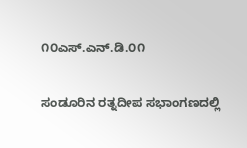೧೦ಎಸ್.ಎನ್.ಡಿ.೦೧

ಸಂಡೂರಿನ ರತ್ನದೀಪ ಸಭಾಂಗಣದಲ್ಲಿ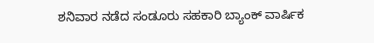ಶನಿವಾರ ನಡೆದ ಸಂಡೂರು ಸಹಕಾರಿ ಬ್ಯಾಂಕ್ ವಾರ್ಷಿಕ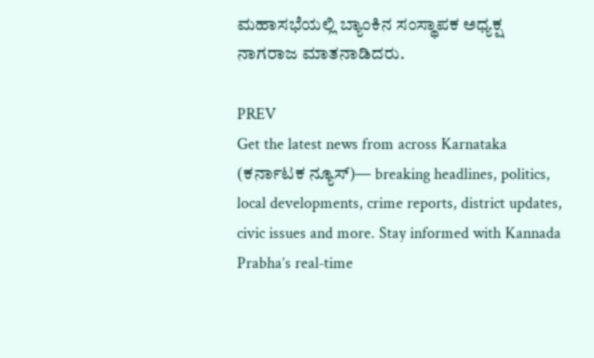ಮಹಾಸಭೆಯಲ್ಲಿ ಬ್ಯಾಂಕಿನ ಸಂಸ್ಥಾಪಕ ಅಧ್ಯಕ್ಷ ನಾಗರಾಜ ಮಾತನಾಡಿದರು.

PREV
Get the latest news from across Karnataka (ಕರ್ನಾಟಕ ನ್ಯೂಸ್)— breaking headlines, politics, local developments, crime reports, district updates, civic issues and more. Stay informed with Kannada Prabha’s real‑time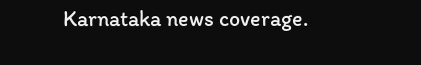Karnataka news coverage.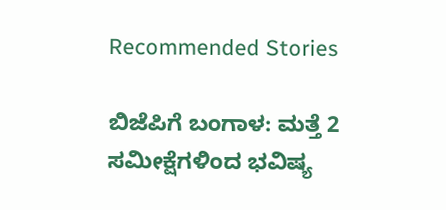Recommended Stories

ಬಿಜೆಪಿಗೆ ಬಂಗಾಳ: ಮತ್ತೆ 2 ಸಮೀಕ್ಷೆಗಳಿಂದ ಭವಿಷ್ಯ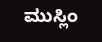ಮುಸ್ಲಿಂ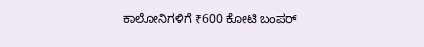ಕಾಲೋನಿಗಳಿಗೆ ₹600 ಕೋಟಿ ಬಂಪರ್‌